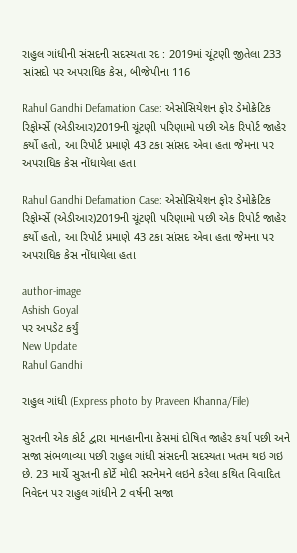રાહુલ ગાંધીની સંસદની સદસ્યતા રદ : 2019માં ચૂંટણી જીતેલા 233 સાંસદો પર અપરાધિક કેસ, બીજેપીના 116

Rahul Gandhi Defamation Case: એસોસિયેશન ફોર ડેમોક્રેટિક રિફોર્મ્સે (એડીઆર)2019ની ચૂંટણી પરિણામો પછી એક રિપોર્ટ જાહેર કર્યો હતો, આ રિપોર્ટ પ્રમાણે 43 ટકા સાંસદ એવા હતા જેમના પર અપરાધિક કેસ નોંધાયેલા હતા

Rahul Gandhi Defamation Case: એસોસિયેશન ફોર ડેમોક્રેટિક રિફોર્મ્સે (એડીઆર)2019ની ચૂંટણી પરિણામો પછી એક રિપોર્ટ જાહેર કર્યો હતો, આ રિપોર્ટ પ્રમાણે 43 ટકા સાંસદ એવા હતા જેમના પર અપરાધિક કેસ નોંધાયેલા હતા

author-image
Ashish Goyal
પર અપડેટ કર્યું
New Update
Rahul Gandhi

રાહુલ ગાંધી (Express photo by Praveen Khanna/File)

સુરતની એક કોર્ટ દ્વારા માનહાનીના કેસમાં દોષિત જાહેર કર્યા પછી અને સજા સંભળાવ્યા પછી રાહુલ ગાંધી સંસદની સદસ્યતા ખતમ થઇ ગઇ છે. 23 માર્ચે સુરતની કોર્ટે મોદી સરનેમને લઇને કરેલા કથિત વિવાદિત નિવેદન પર રાહુલ ગાંધીને 2 વર્ષની સજા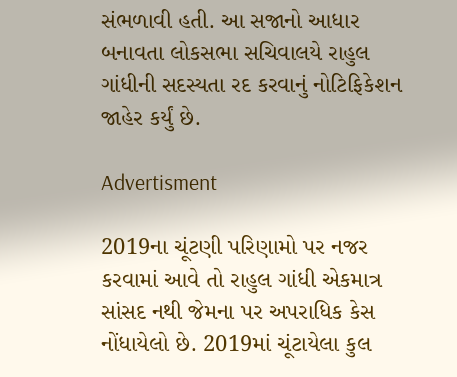સંભળાવી હતી. આ સજાનો આધાર બનાવતા લોકસભા સચિવાલયે રાહુલ ગાંધીની સદસ્યતા રદ કરવાનું નોટિફિકેશન જાહેર કર્યું છે.

Advertisment

2019ના ચૂંટણી પરિણામો પર નજર કરવામાં આવે તો રાહુલ ગાંધી એકમાત્ર સાંસદ નથી જેમના પર અપરાધિક કેસ નોંધાયેલો છે. 2019માં ચૂંટાયેલા કુલ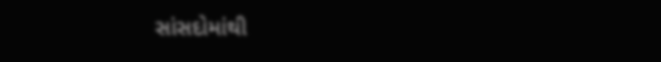સાંસદોમાંથી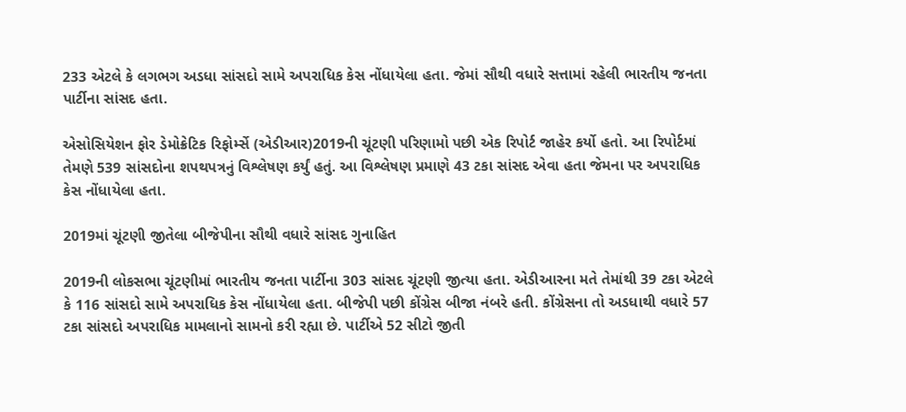233 એટલે કે લગભગ અડધા સાંસદો સામે અપરાધિક કેસ નોંધાયેલા હતા. જેમાં સૌથી વધારે સત્તામાં રહેલી ભારતીય જનતા પાર્ટીના સાંસદ હતા.

એસોસિયેશન ફોર ડેમોક્રેટિક રિફોર્મ્સે (એડીઆર)2019ની ચૂંટણી પરિણામો પછી એક રિપોર્ટ જાહેર કર્યો હતો. આ રિપોર્ટમાં તેમણે 539 સાંસદોના શપથપત્રનું વિશ્લેષણ કર્યું હતું. આ વિશ્લેષણ પ્રમાણે 43 ટકા સાંસદ એવા હતા જેમના પર અપરાધિક કેસ નોંધાયેલા હતા.

2019માં ચૂંટણી જીતેલા બીજેપીના સૌથી વધારે સાંસદ ગુનાહિત

2019ની લોકસભા ચૂંટણીમાં ભારતીય જનતા પાર્ટીના 303 સાંસદ ચૂંટણી જીત્યા હતા. એડીઆરના મતે તેમાંથી 39 ટકા એટલે કે 116 સાંસદો સામે અપરાધિક કેસ નોંધાયેલા હતા. બીજેપી પછી કોંગ્રેસ બીજા નંબરે હતી. કોંગ્રેસના તો અડધાથી વધારે 57 ટકા સાંસદો અપરાધિક મામલાનો સામનો કરી રહ્યા છે. પાર્ટીએ 52 સીટો જીતી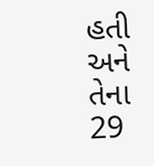હતી અને તેના 29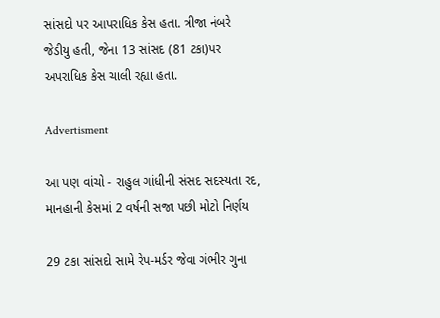સાંસદો પર આપરાધિક કેસ હતા. ત્રીજા નંબરે જેડીયુ હતી, જેના 13 સાંસદ (81 ટકા)પર અપરાધિક કેસ ચાલી રહ્યા હતા.

Advertisment

આ પણ વાંચો - રાહુલ ગાંધીની સંસદ સદસ્યતા રદ, માનહાની કેસમાં 2 વર્ષની સજા પછી મોટો નિર્ણય

29 ટકા સાંસદો સામે રેપ-મર્ડર જેવા ગંભીર ગુના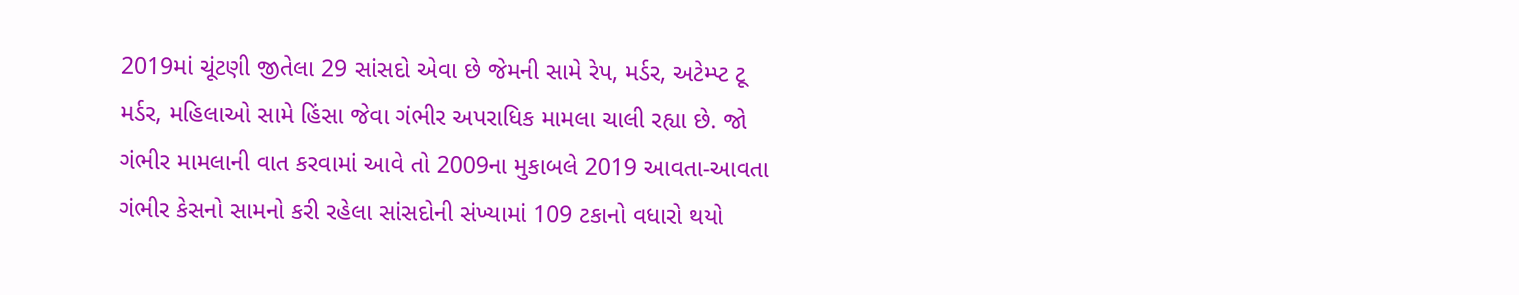2019માં ચૂંટણી જીતેલા 29 સાંસદો એવા છે જેમની સામે રેપ, મર્ડર, અટેમ્પ્ટ ટૂ મર્ડર, મહિલાઓ સામે હિંસા જેવા ગંભીર અપરાધિક મામલા ચાલી રહ્યા છે. જો ગંભીર મામલાની વાત કરવામાં આવે તો 2009ના મુકાબલે 2019 આવતા-આવતા ગંભીર કેસનો સામનો કરી રહેલા સાંસદોની સંખ્યામાં 109 ટકાનો વધારો થયો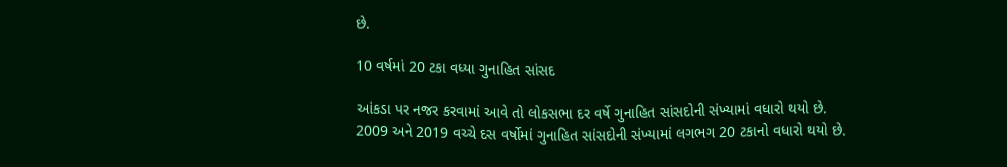છે.

10 વર્ષમાં 20 ટકા વધ્યા ગુનાહિત સાંસદ

આંકડા પર નજર કરવામાં આવે તો લોકસભા દર વર્ષે ગુનાહિત સાંસદોની સંખ્યામાં વધારો થયો છે. 2009 અને 2019 વચ્ચે દસ વર્ષોમાં ગુનાહિત સાંસદોની સંખ્યામાં લગભગ 20 ટકાનો વધારો થયો છે.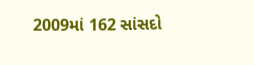2009માં 162 સાંસદો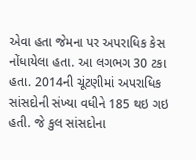એવા હતા જેમના પર અપરાધિક કેસ નોંધાયેલા હતા. આ લગભગ 30 ટકા હતા. 2014ની ચૂંટણીમાં અપરાધિક સાંસદોની સંખ્યા વધીને 185 થઇ ગઇ હતી. જે કુલ સાંસદોના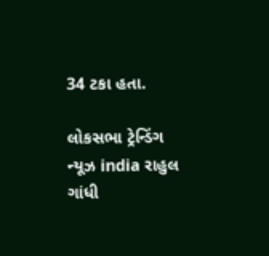34 ટકા હતા.

લોકસભા ટ્રેન્ડિંગ ન્યૂઝ india રાહુલ ગાંધી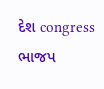દેશ congress ભાજપ